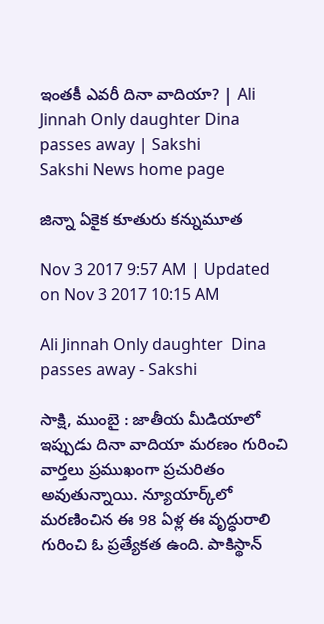ఇంతకీ ఎవరీ దినా వాదియా? | Ali Jinnah Only daughter Dina passes away | Sakshi
Sakshi News home page

జిన్నా ఏకైక కూతురు కన్నుమూత

Nov 3 2017 9:57 AM | Updated on Nov 3 2017 10:15 AM

Ali Jinnah Only daughter  Dina passes away - Sakshi

సాక్షి, ముంబై : జాతీయ మీడియాలో ఇప్పుడు దినా వాదియా మరణం గురించి వార్తలు ప్రముఖంగా ప్రచురితం అవుతున్నాయి. న్యూయార్క్‌లో మరణించిన ఈ 98 ఏళ్ల ఈ వృద్ధురాలి గురించి ఓ ప్రత్యేకత ఉంది. పాకిస్థాన్‌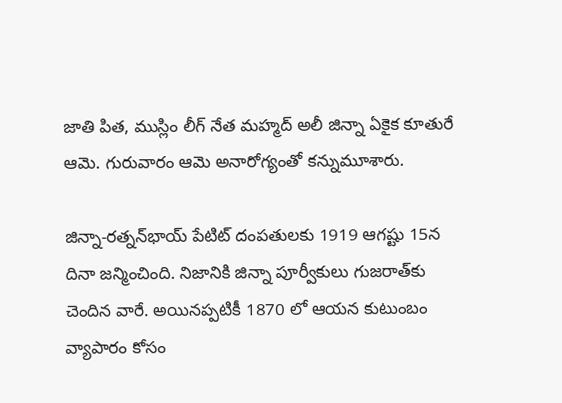జాతి పిత, ముస్లిం లీగ్ నేత మహ్మద్‌ అలీ జిన్నా ఏకైక కూతురే ఆమె. గురువారం ఆమె అనారోగ్యంతో కన్నుమూశారు.

జిన్నా-రత్నన్‌భాయ్‌ పేటిట్‌ దంపతులకు 1919 ఆగష్టు 15న దినా జన్మించింది. నిజానికి జిన్నా పూర్వీకులు గుజరాత్‌కు చెందిన వారే. అయినప్పటికీ 1870 లో ఆయన కుటుంబం వ్యాపారం కోసం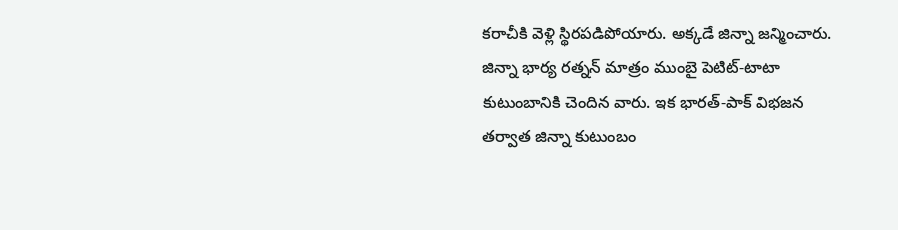కరాచీకి వెళ్లి స్థిరపడిపోయారు. అక్కడే జిన్నా జన్మించారు. జిన్నా భార్య రత్నన్‌ మాత్రం ముంబై పెటిట్‌-టాటా కుటుంబానికి చెందిన వారు. ఇక భారత్-పాక్‌ విభజన తర్వాత జిన్నా కుటుంబం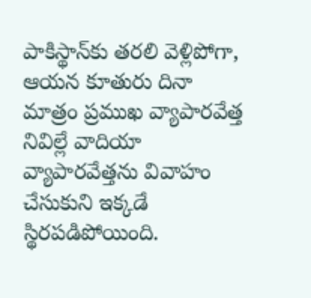పాకిస్థాన్‌కు తరలి వెళ్లిపోగా, ఆయన కూతురు దినా మాత్రం ప్రముఖ వ్యాపారవేత్త నివిల్లే వాదియా వ్యాపారవేత్తను వివాహం చేసుకుని ఇక్కడే స్థిరపడిపోయింది.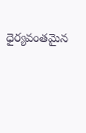ధైర్యవంతమైన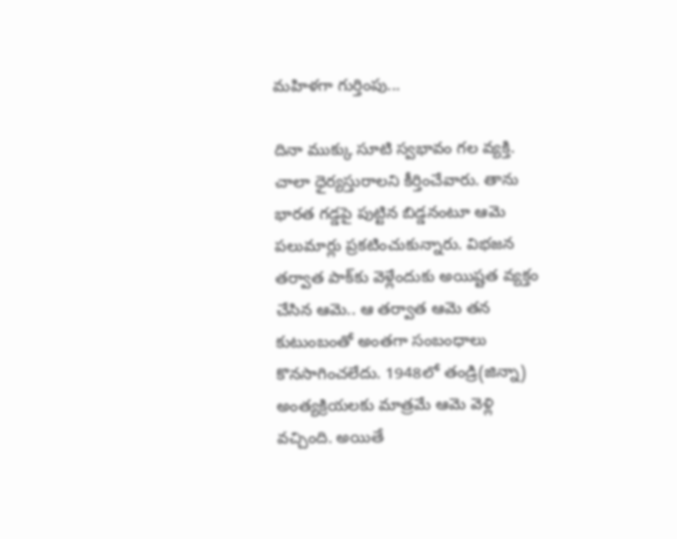మహిళగా గుర్తింపు...

దినా ముక్కు సూటి స్వభావం గల వ్యక్తి. చాలా ధైర్యస్తురాలని కీర్తించేవారు. తాను భారత గడ్డపై పుట్టిన బిడ్డనంటూ ఆమె పలుమార్లు ప్రకటించుకున్నారు. విభజన తర్వాత పాక్‌కు వెళ్లేందుకు అయిష్టత వ్యక్తం చేసిన ఆమె.. ఆ తర్వాత ఆమె తన కుటుంబంతో అంతగా సంబంధాలు కొనసాగించలేదు. 1948లో తండ్రి(జిన్నా) అంత్యక్రియలకు మాత్రమే ఆమె వెళ్లి వచ్చింది. అయితే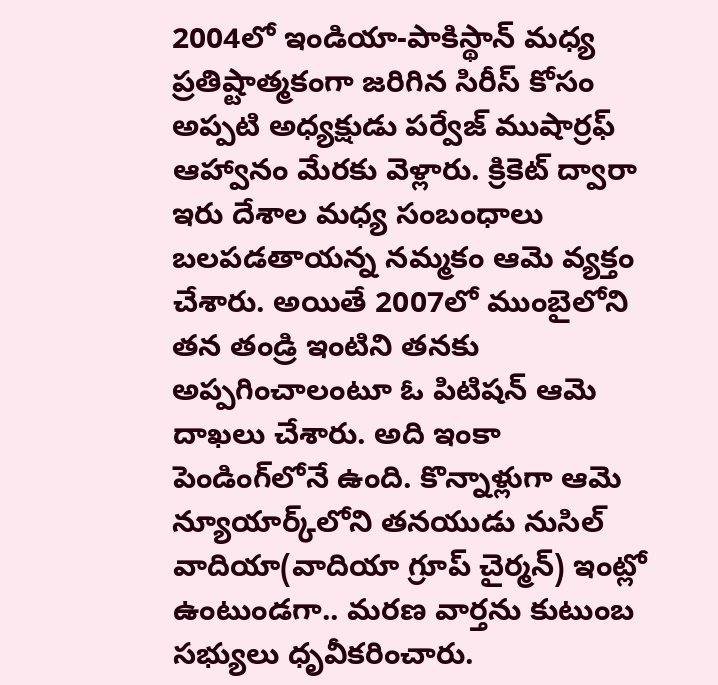2004లో ఇండియా-పాకిస్థాన్‌ మధ్య ప్రతిష్టాత్మకంగా జరిగిన సిరీస్‌ కోసం అప్పటి అధ్యక్షుడు పర్వేజ్‌ ముషార్రఫ్‌ ఆహ్వానం మేరకు వెళ్లారు. క్రికెట్ ద్వారా ఇరు దేశాల మధ్య సంబంధాలు బలపడతాయన్న నమ్మకం ఆమె వ్యక్తం చేశారు. అయితే 2007లో ముంబైలోని తన తండ్రి ఇంటిని తనకు అప్పగించాలంటూ ఓ పిటిషన్ ఆమె దాఖలు చేశారు. అది ఇంకా పెండింగ్‌లోనే ఉంది. కొన్నాళ్లుగా ఆమె న్యూయార్క్‌లోని తనయుడు నుసిల్‌ వాదియా(వాదియా గ్రూప్‌ చైర్మన్‌) ఇంట్లో ఉంటుండగా.. మరణ వార్తను కుటుంబ సభ్యులు ధృవీకరించారు.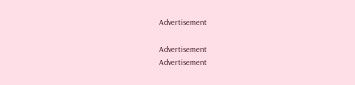Advertisement

Advertisement
Advertisement